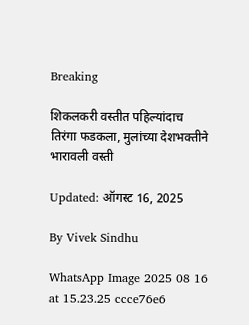Breaking

शिकलकरी वस्तीत पहिल्यांदाच तिरंगा फडकला, मुलांच्या देशभक्तीने भारावली वस्ती

Updated: ऑगस्ट 16, 2025

By Vivek Sindhu

WhatsApp Image 2025 08 16 at 15.23.25 ccce76e6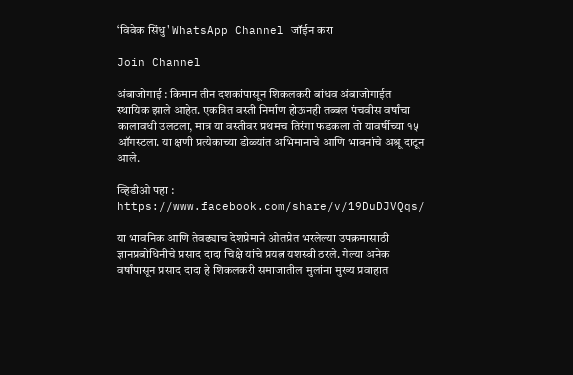‘विवेक सिंधु' WhatsApp Channel जॉईन करा

Join Channel

अंबाजोगाई : किमान तीन दशकांपासून शिकलकरी बांधव अंबाजोगाईत स्थायिक झाले आहेत. एकत्रित वस्ती निर्माण होऊनही तब्बल पंचवीस वर्षांचा कालावधी उलटला, मात्र या वस्तीवर प्रथमच तिरंगा फडकला तो यावर्षीच्या १५ ऑगस्टला. या क्षणी प्रत्येकाच्या डोळ्यांत अभिमानाचे आणि भावनांचे अश्रू दाटून आले.

व्हिडीओ पहा : https://www.facebook.com/share/v/19DuDJVQqs/

या भावनिक आणि तेवढ्याच देशप्रेमाने ओतप्रेत भरलेल्या उपक्रमासाठी ज्ञानप्रबोधिनीचे प्रसाद दादा चिक्षे यांचे प्रयत्न यशस्वी ठरले. गेल्या अनेक वर्षांपासून प्रसाद दादा हे शिकलकरी समाजातील मुलांना मुख्य प्रवाहात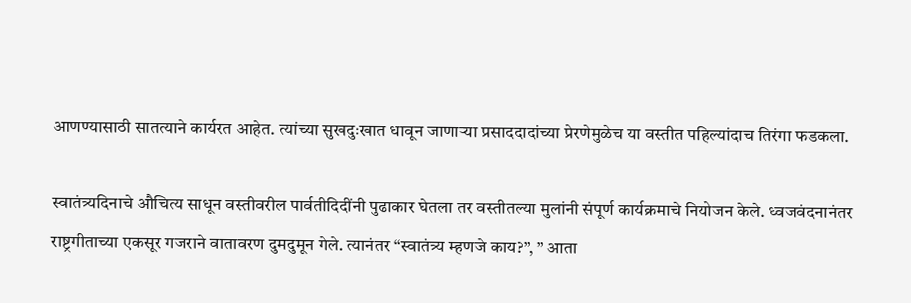आणण्यासाठी सातत्याने कार्यरत आहेत. त्यांच्या सुखदुःखात धावून जाणाऱ्या प्रसाददादांच्या प्रेरणेमुळेच या वस्तीत पहिल्यांदाच तिरंगा फडकला.

स्वातंत्र्यदिनाचे औचित्य साधून वस्तीवरील पार्वतीदिदींनी पुढाकार घेतला तर वस्तीतल्या मुलांनी संपूर्ण कार्यक्रमाचे नियोजन केले. ध्वजवंदनानंतर राष्ट्रगीताच्या एकसूर गजराने वातावरण दुमदुमून गेले. त्यानंतर “स्वातंत्र्य म्हणजे काय?”, ” आता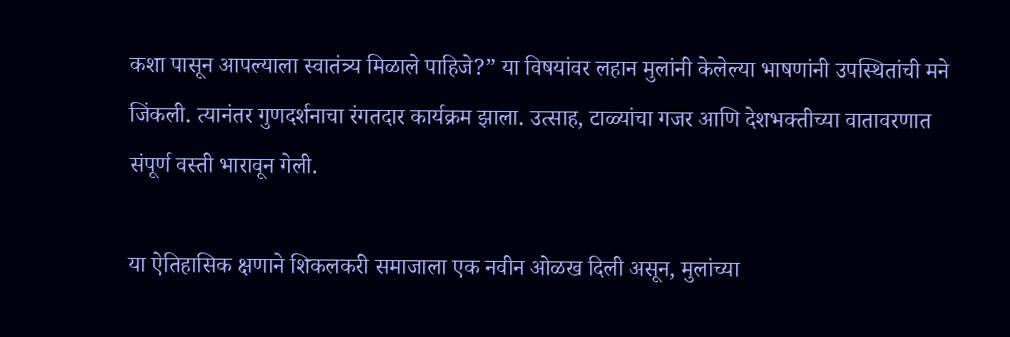कशा पासून आपल्याला स्वातंत्र्य मिळाले पाहिजे?” या विषयांवर लहान मुलांनी केलेल्या भाषणांनी उपस्थितांची मने जिंकली. त्यानंतर गुणदर्शनाचा रंगतदार कार्यक्रम झाला. उत्साह, टाळ्यांचा गजर आणि देशभक्तीच्या वातावरणात संपूर्ण वस्ती भारावून गेली.

या ऐतिहासिक क्षणाने शिकलकरी समाजाला एक नवीन ओळख दिली असून, मुलांच्या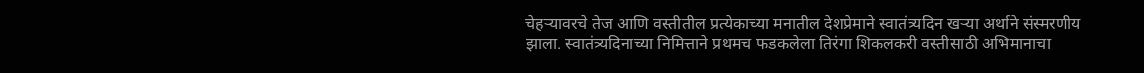चेहऱ्यावरचे तेज आणि वस्तीतील प्रत्येकाच्या मनातील देशप्रेमाने स्वातंत्र्यदिन खऱ्या अर्थाने संस्मरणीय झाला. स्वातंत्र्यदिनाच्या निमित्ताने प्रथमच फडकलेला तिरंगा शिकलकरी वस्तीसाठी अभिमानाचा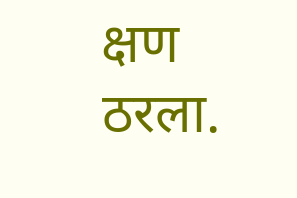क्षण ठरला.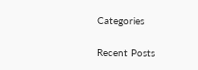Categories

Recent Posts